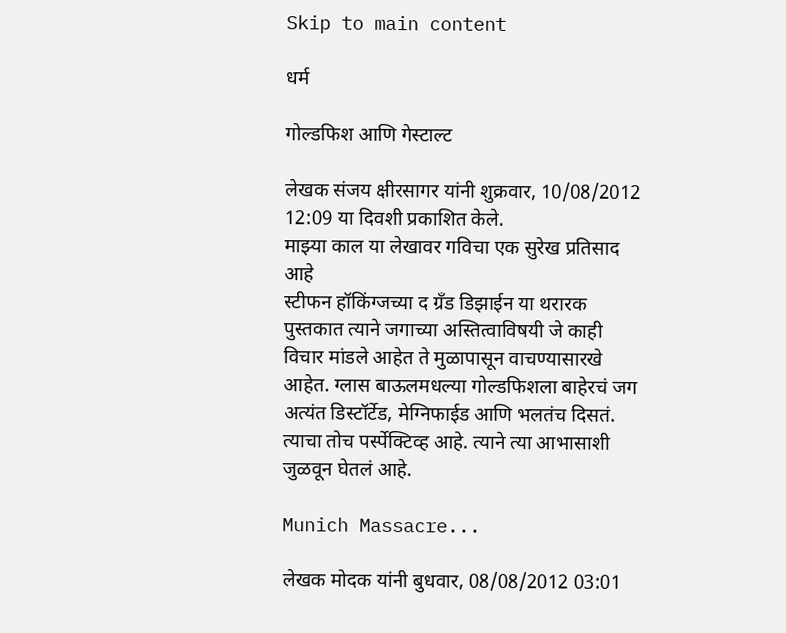Skip to main content

धर्म

गोल्डफिश आणि गेस्टाल्ट

लेखक संजय क्षीरसागर यांनी शुक्रवार, 10/08/2012 12:09 या दिवशी प्रकाशित केले.
माझ्या काल या लेखावर गविचा एक सुरेख प्रतिसाद आहे
स्टीफन हॉकिंग्जच्या द ग्रँड डिझाईन या थरारक पुस्तकात त्याने जगाच्या अस्तित्वाविषयी जे काही विचार मांडले आहेत ते मुळापासून वाचण्यासारखे आहेत. ग्लास बाऊलमधल्या गोल्डफिशला बाहेरचं जग अत्यंत डिस्टॉर्टेड, मेग्निफाईड आणि भलतंच दिसतं. त्याचा तोच पर्स्पेक्टिव्ह आहे. त्याने त्या आभासाशी जुळवून घेतलं आहे.

Munich Massacre...

लेखक मोदक यांनी बुधवार, 08/08/2012 03:01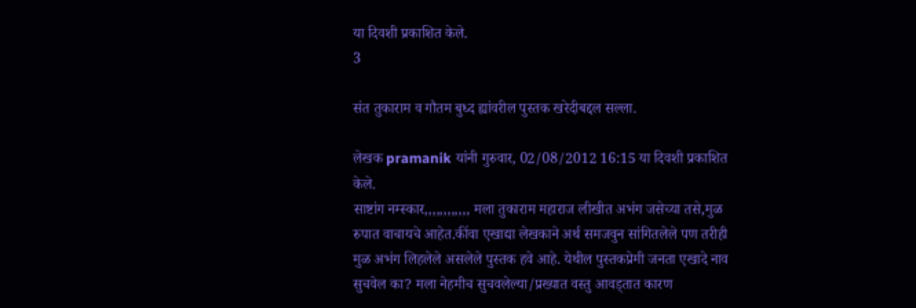या दिवशी प्रकाशित केले.
3

संत तुकाराम व गौतम बुध्द ह्यांवरील पुस्तक खरेदीबद्दल सल्ला.

लेखक pramanik यांनी गुरुवार, 02/08/2012 16:15 या दिवशी प्रकाशित केले.
साष्टांग नम्स्कार,,,,,,,,,,,, मला तुकाराम महाराज लीखीत अभंग जसेच्या तसे,मुळ रुपात वाचायचे आहेत.कींवा एखाद्या लेखकाने अर्थ समजवुन सांगितलेले पण तरीही मुळ अभंग लिहलेले असलेले पुस्तक हवे आहे. येथील पुस्तकप्रेमी जनता एखादे नाव सुचवेल का? मला नेहमीच सुचवलेल्या/प्रख्यात वस्तु आवड्तात कारण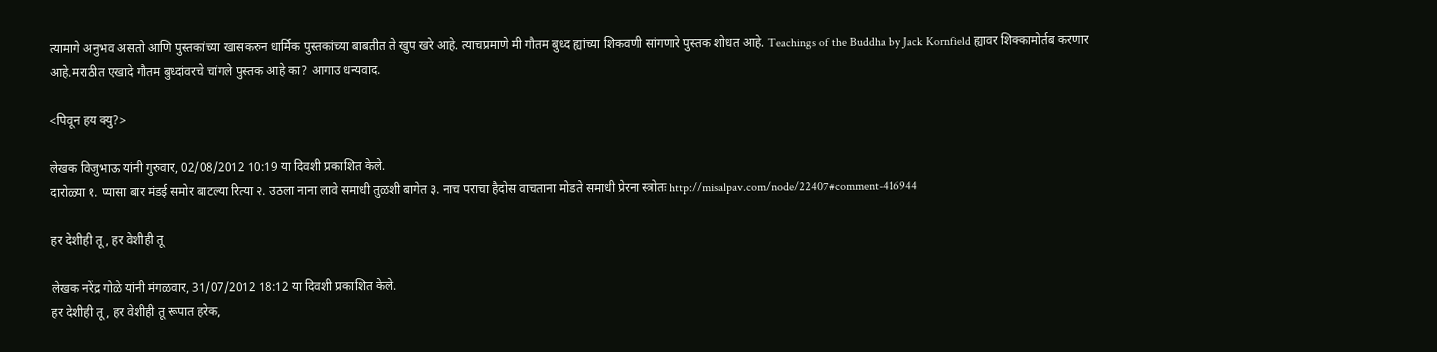त्यामागे अनुभव असतो आणि पुस्तकांच्या खासकरुन धार्मिक पुस्तकांच्या बाबतीत ते खुप खरे आहे. त्याचप्रमाणे मी गौतम बुध्द ह्यांच्या शिकवणी सांगणारे पुस्तक शोधत आहे. Teachings of the Buddha by Jack Kornfield ह्यावर शिक्कामोर्तब करणार आहे.मराठीत एखादे गौतम बुध्दांवरचे चांगले पुस्तक आहे का? आगाउ धन्यवाद.

<पिवून हय क्यु?>

लेखक विजुभाऊ यांनी गुरुवार, 02/08/2012 10:19 या दिवशी प्रकाशित केले.
दारोळ्या १. प्यासा बार मंडई समोर बाटल्या रित्या २. उठला नाना लावे समाधी तुळशी बागेत ३. नाच पराचा हैदोस वाचताना मोडते समाधी प्रेरना स्त्रोतः http://misalpav.com/node/22407#comment-416944

हर देशीही तू, हर वेशीही तू

लेखक नरेंद्र गोळे यांनी मंगळवार, 31/07/2012 18:12 या दिवशी प्रकाशित केले.
हर देशीही तू, हर वेशीही तू रूपात हरेक,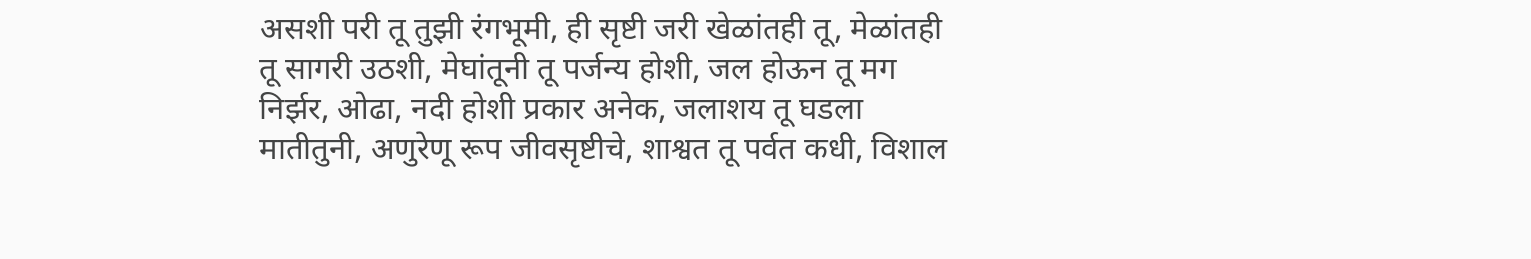असशी परी तू तुझी रंगभूमी, ही सृष्टी जरी खेळांतही तू, मेळांतही तू सागरी उठशी, मेघांतूनी तू पर्जन्य होशी, जल होऊन तू मग निर्झर, ओढा, नदी होशी प्रकार अनेक, जलाशय तू घडला मातीतुनी, अणुरेणू रूप जीवसृष्टीचे, शाश्वत तू पर्वत कधी, विशाल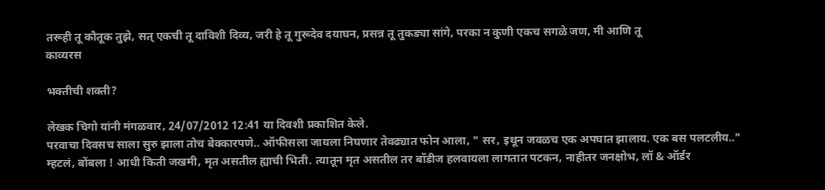तरूही तू कौतूक तुझे, सत्‌ एकची तू दाविशी दिव्य, जरी हे तू गुरूदेव दयाघन, प्रसन्न तू तुकड्या सांगे, परका न कुणी एकच सगळे जण, मी आणि तू
काव्यरस

भक्तीची शक्ती?

लेखक चिगो यांनी मंगळवार, 24/07/2012 12:41 या दिवशी प्रकाशित केले.
परवाचा दिवसच साला सुरु झाला तोच बेक्कारपणे.. ऑफीसला जायला निघणार तेवढ्यात फोन आला, " सर, इथून जवळच एक अपघात झालाय. एक बस पलटलीय.." म्हटलं, बोंबला ! आधी किती जखमी, मृत असतील ह्याची भिती. त्यातून मृत असतील तर बॉडीज हलवायला लागतात पटकन, नाहीतर जनक्षोभ, लॉ & ऑर्डर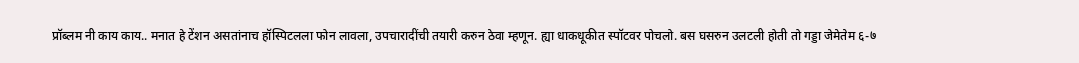प्रॉब्लम नी काय काय.. मनात हे टेंशन असतांनाच हॉस्पिटलला फोन लावला, उपचारादींची तयारी करुन ठेवा म्हणून. ह्या धाकधूकीत स्पॉटवर पोचलो. बस घसरुन उलटली होती तो गड्डा जेमेतेम ६-७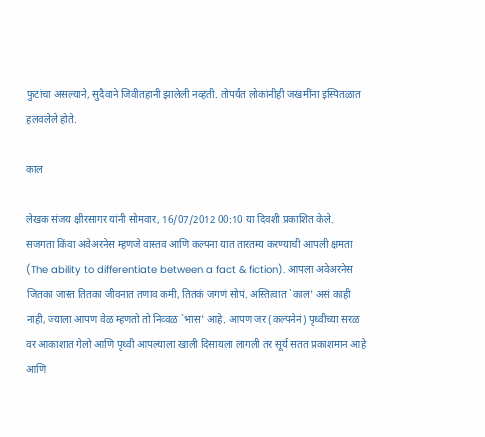फुटांचा असल्याने, सुदैवाने जिवीतहानी झालेली नव्हती. तोपर्यंत लोकांनीही जखमींना इस्पितळात हलवलेले होते.

काल

लेखक संजय क्षीरसागर यांनी सोमवार, 16/07/2012 00:10 या दिवशी प्रकाशित केले.
सजगता किंवा अवेअरनेस म्हणजे वास्तव आणि कल्पना यात तारतम्य करण्याची आपली क्षमता (The ability to differentiate between a fact & fiction). आपला अवेअरनेस जितका जास्त तितका जीवनात तणाव कमी, तितकं जगणं सोपं. अस्तित्वात `काल' असं काही नाही, ज्याला आपण वेळ म्हणतो तो निव्वळ `भास' आहे. आपण जर (कल्पनेनं) पृथ्वीच्या सरळ वर आकाशात गेलो आणि पृथ्वी आपल्याला खाली दिसायला लागली तर सूर्य सतत प्रकाशमान आहे आणि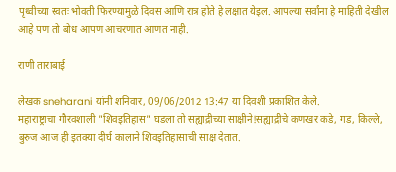पृथ्वीच्या स्वतः भोवती फिरण्यामुळे दिवस आणि रात्र होते हे लक्षात येइल. आपल्या सर्वांना हे माहिती देखील आहे पण तो बोध आपण आचरणात आणत नाही.

राणी ताराबाई

लेखक sneharani यांनी शनिवार, 09/06/2012 13:47 या दिवशी प्रकाशित केले.
महाराष्ट्राचा गौरवशाली "शिवइतिहास" घडला तो सह्याद्रीच्या साक्षीने!सह्याद्रीचे कणखर कडे, गड, किल्ले, बुरुज आज ही इतक्या दीर्घ कालाने शिवइतिहासाची साक्ष देतात.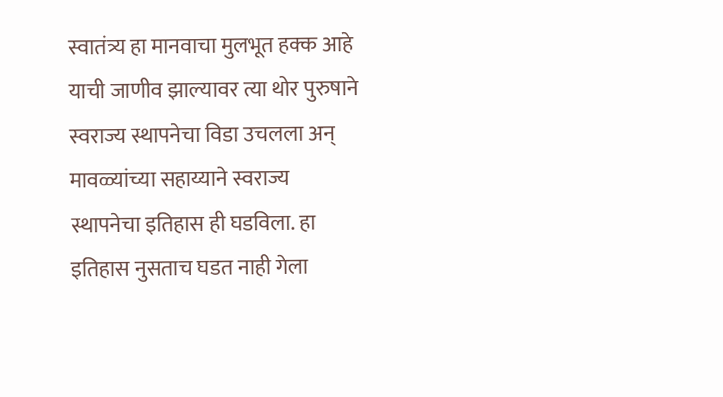स्वातंत्र्य हा मानवाचा मुलभूत हक्क आहे याची जाणीव झाल्यावर त्या थोर पुरुषाने स्वराज्य स्थापनेचा विडा उचलला अन् मावळ्यांच्या सहाय्याने स्वराज्य स्थापनेचा इतिहास ही घडविला. हा इतिहास नुसताच घडत नाही गेला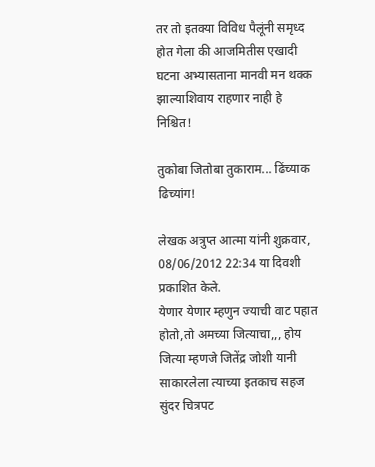तर तो इतक्या विविध पैलूंनी समृध्द होत गेला की आजमितीस एखादी घटना अभ्यासताना मानवी मन थक्क झाल्याशिवाय राहणार नाही हे निश्चित!

तुकोबा जितोबा तुकाराम... ढिंच्याक ढिच्यांग!

लेखक अत्रुप्त आत्मा यांनी शुक्रवार, 08/06/2012 22:34 या दिवशी प्रकाशित केले.
येणार येणार म्हणुन ज्याची वाट पहात होतो,तो अमच्या जित्याचा,,, होय जित्या म्हणजे जितेंद्र जोशी यानी साकारलेला त्याच्या इतकाच सहज सुंदर चित्रपट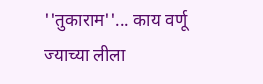''तुकाराम''... काय वर्णू ज्याच्या लीला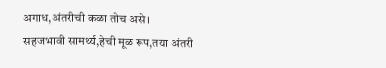अगाध,अंतरीची कळा तोच असे। सहजभावी सामर्थ्य,हेची मूळ रूप,तया अंतरी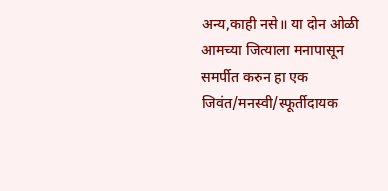अन्य,काही नसे॥ या दोन ओळी आमच्या जित्याला मनापासून समर्पीत करुन हा एक जिवंत/मनस्वी/स्फूर्तीदायक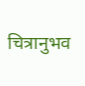चित्रानुभव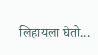लिहायला घेतो...